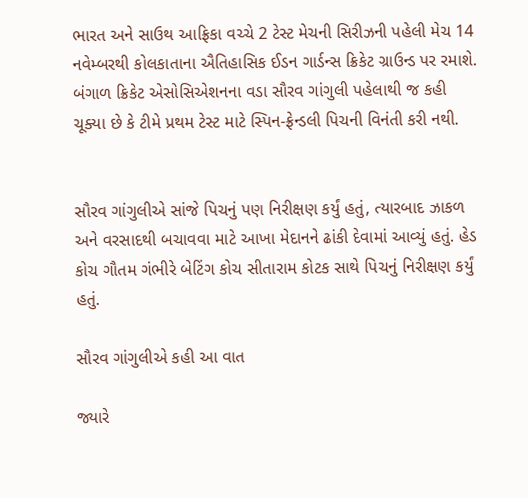ભારત અને સાઉથ આફ્રિકા વચ્ચે 2 ટેસ્ટ મેચની સિરીઝની પહેલી મેચ 14 નવેમ્બરથી કોલકાતાના ઐતિહાસિક ઈડન ગાર્ડન્સ ક્રિકેટ ગ્રાઉન્ડ પર રમાશે. બંગાળ ક્રિકેટ એસોસિએશનના વડા સૌરવ ગાંગુલી પહેલાથી જ કહી ચૂક્યા છે કે ટીમે પ્રથમ ટેસ્ટ માટે સ્પિન-ફ્રેન્ડલી પિચની વિનંતી કરી નથી.


સૌરવ ગાંગુલીએ સાંજે પિચનું પણ નિરીક્ષણ કર્યું હતું, ત્યારબાદ ઝાકળ અને વરસાદથી બચાવવા માટે આખા મેદાનને ઢાંકી દેવામાં આવ્યું હતું. હેડ કોચ ગૌતમ ગંભીરે બેટિંગ કોચ સીતારામ કોટક સાથે પિચનું નિરીક્ષણ કર્યું હતું.

સૌરવ ગાંગુલીએ કહી આ વાત

જ્યારે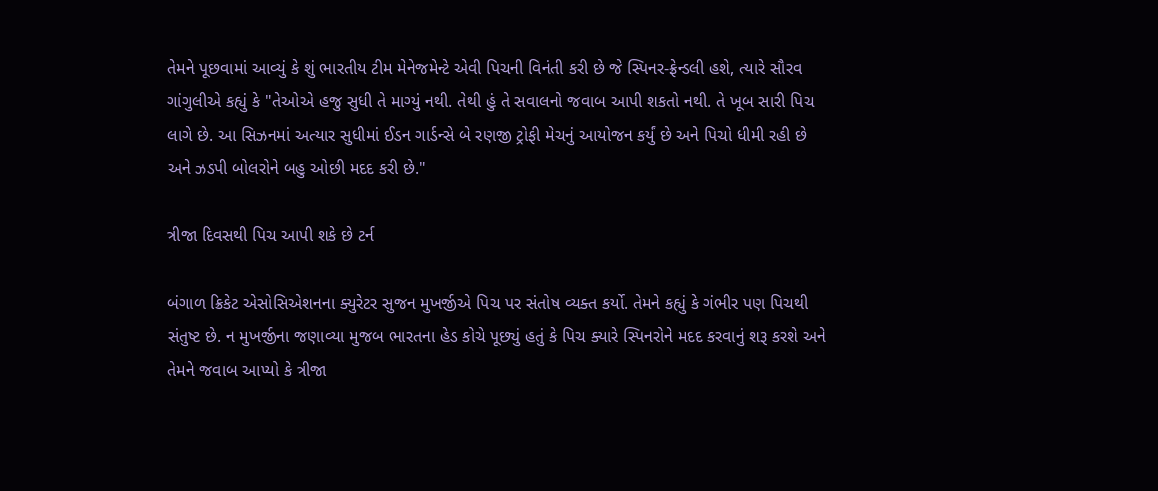તેમને પૂછવામાં આવ્યું કે શું ભારતીય ટીમ મેનેજમેન્ટે એવી પિચની વિનંતી કરી છે જે સ્પિનર-ફ્રેન્ડલી હશે, ત્યારે સૌરવ ગાંગુલીએ કહ્યું કે "તેઓએ હજુ સુધી તે માગ્યું નથી. તેથી હું તે સવાલનો જવાબ આપી શકતો નથી. તે ખૂબ સારી પિચ લાગે છે. આ સિઝનમાં અત્યાર સુધીમાં ઈડન ગાર્ડન્સે બે રણજી ટ્રોફી મેચનું આયોજન કર્યું છે અને પિચો ધીમી રહી છે અને ઝડપી બોલરોને બહુ ઓછી મદદ કરી છે."

ત્રીજા દિવસથી પિચ આપી શકે છે ટર્ન

બંગાળ ક્રિકેટ એસોસિએશનના ક્યુરેટર સુજન મુખર્જીએ પિચ પર સંતોષ વ્યક્ત કર્યો. તેમને કહ્યું કે ગંભીર પણ પિચથી સંતુષ્ટ છે. ન મુખર્જીના જણાવ્યા મુજબ ભારતના હેડ કોચે પૂછ્યું હતું કે પિચ ક્યારે સ્પિનરોને મદદ કરવાનું શરૂ કરશે અને તેમને જવાબ આપ્યો કે ત્રીજા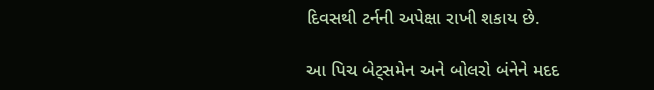દિવસથી ટર્નની અપેક્ષા રાખી શકાય છે.

આ પિચ બેટ્સમેન અને બોલરો બંનેને મદદ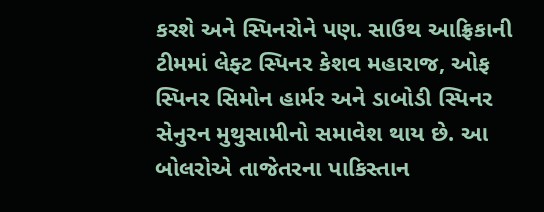કરશે અને સ્પિનરોને પણ. સાઉથ આફ્રિકાની ટીમમાં લેફ્ટ સ્પિનર કેશવ મહારાજ, ઓફ સ્પિનર સિમોન હાર્મર અને ડાબોડી સ્પિનર સેનુરન મુથુસામીનો સમાવેશ થાય છે. આ બોલરોએ તાજેતરના પાકિસ્તાન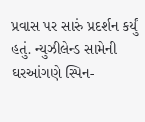પ્રવાસ પર સારું પ્રદર્શન કર્યું હતું. ન્યુઝીલેન્ડ સામેની ઘરઆંગણે સ્પિન-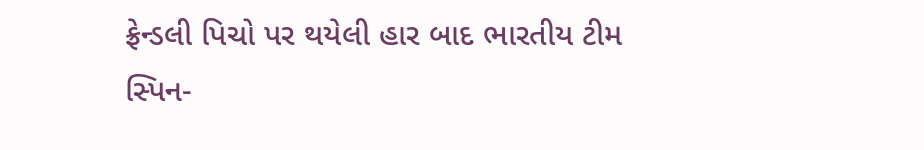ફ્રેન્ડલી પિચો પર થયેલી હાર બાદ ભારતીય ટીમ સ્પિન-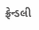ફ્રેન્ડલી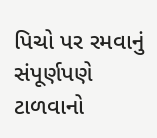પિચો પર રમવાનું સંપૂર્ણપણે ટાળવાનો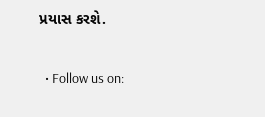પ્રયાસ કરશે.


  • Follow us on: